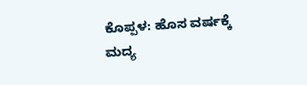ಕೊಪ್ಪಳ: ಹೊಸ ವರ್ಷಕ್ಕೆ ಮದ್ಯ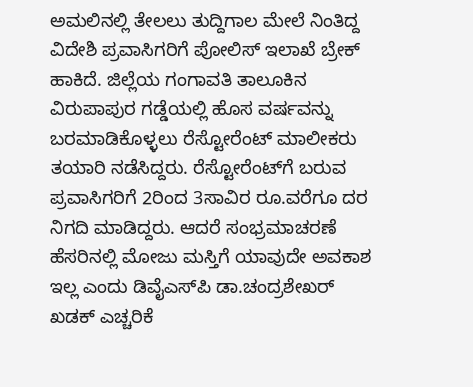ಅಮಲಿನಲ್ಲಿ ತೇಲಲು ತುದ್ದಿಗಾಲ ಮೇಲೆ ನಿಂತಿದ್ದ ವಿದೇಶಿ ಪ್ರವಾಸಿಗರಿಗೆ ಪೋಲಿಸ್ ಇಲಾಖೆ ಬ್ರೇಕ್ ಹಾಕಿದೆ. ಜಿಲ್ಲೆಯ ಗಂಗಾವತಿ ತಾಲೂಕಿನ ವಿರುಪಾಪುರ ಗಡ್ಡೆಯಲ್ಲಿ ಹೊಸ ವರ್ಷವನ್ನು ಬರಮಾಡಿಕೊಳ್ಳಲು ರೆಸ್ಟೋರೆಂಟ್ ಮಾಲೀಕರು ತಯಾರಿ ನಡೆಸಿದ್ದರು. ರೆಸ್ಟೋರೆಂಟ್‍ಗೆ ಬರುವ ಪ್ರವಾಸಿಗರಿಗೆ 2ರಿಂದ 3ಸಾವಿರ ರೂ.ವರೆಗೂ ದರ ನಿಗದಿ ಮಾಡಿದ್ದರು. ಆದರೆ ಸಂಭ್ರಮಾಚರಣೆ ಹೆಸರಿನಲ್ಲಿ ಮೋಜು ಮಸ್ತಿಗೆ ಯಾವುದೇ ಅವಕಾಶ ಇಲ್ಲ ಎಂದು ಡಿವೈಎಸ್‍ಪಿ ಡಾ.ಚಂದ್ರಶೇಖರ್ ಖಡಕ್ ಎಚ್ಚರಿಕೆ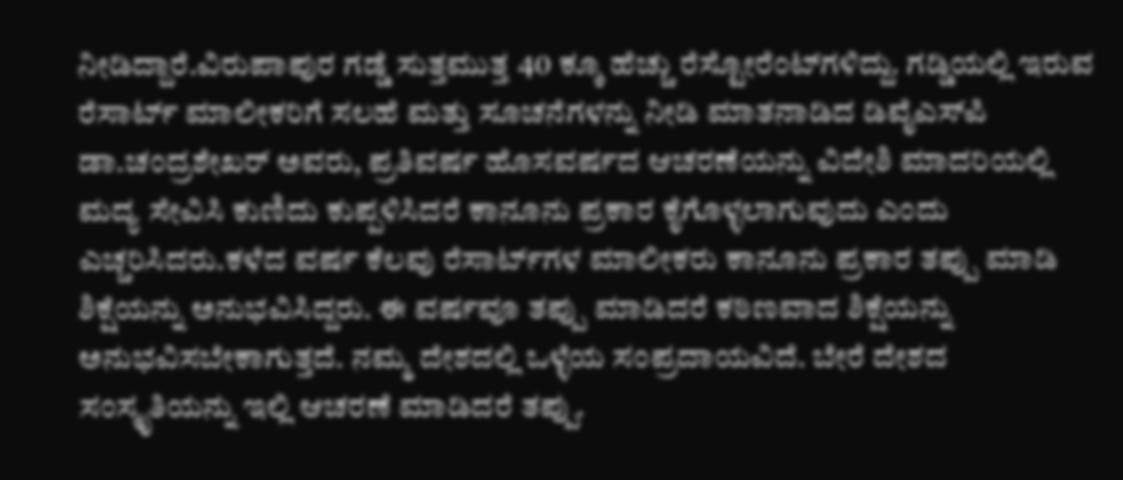ನೀಡಿದ್ದಾರೆ.ವಿರುಪಾಪುರ ಗಡ್ಡೆ ಸುತ್ತಮುತ್ತ 40 ಕ್ಕೂ ಹೆಚ್ಚು ರೆಸ್ಟೋರೆಂಟ್‍ಗಳಿದ್ದು. ಗಡ್ಡಿಯಲ್ಲಿ ಇರುವ ರೆಸಾರ್ಟ್ ಮಾಲೀಕರಿಗೆ ಸಲಹೆ ಮತ್ತು ಸೂಚನೆಗಳನ್ನು ನೀಡಿ ಮಾತನಾಡಿದ ಡಿವೈಎಸ್‍ಪಿ ಡಾ.ಚಂದ್ರಶೇಖರ್ ಅವರು, ಪ್ರತಿವರ್ಷ ಹೊಸವರ್ಷದ ಆಚರಣೆಯನ್ನು ವಿದೇಶಿ ಮಾದರಿಯಲ್ಲಿ ಮದ್ಯ ಸೇವಿಸಿ ಕುಣಿದು ಕುಪ್ಪಳಿಸಿದರೆ ಕಾನೂನು ಪ್ರಕಾರ ಕೈಗೊಳ್ಳಲಾಗುವುದು ಎಂದು ಎಚ್ಚರಿಸಿದರು.ಕಳೆದ ವರ್ಷ ಕೆಲವು ರೆಸಾರ್ಟ್‍ಗಳ ಮಾಲೀಕರು ಕಾನೂನು ಪ್ರಕಾರ ತಪ್ಪು ಮಾಡಿ ಶಿಕ್ಷೆಯನ್ನು ಅನುಭವಿಸಿದ್ದರು. ಈ ವರ್ಷವೂ ತಪ್ಪು ಮಾಡಿದರೆ ಕಠಿಣವಾದ ಶಿಕ್ಷೆಯನ್ನು ಅನುಭವಿಸಬೇಕಾಗುತ್ತದೆ. ನಮ್ಮ ದೇಶದಲ್ಲಿ ಒಳ್ಳೆಯ ಸಂಪ್ರದಾಯವಿದೆ. ಬೇರೆ ದೇಶದ ಸಂಸ್ಕೃತಿಯನ್ನು ಇಲ್ಲಿ ಆಚರಣೆ ಮಾಡಿದರೆ ತಪ್ಪು.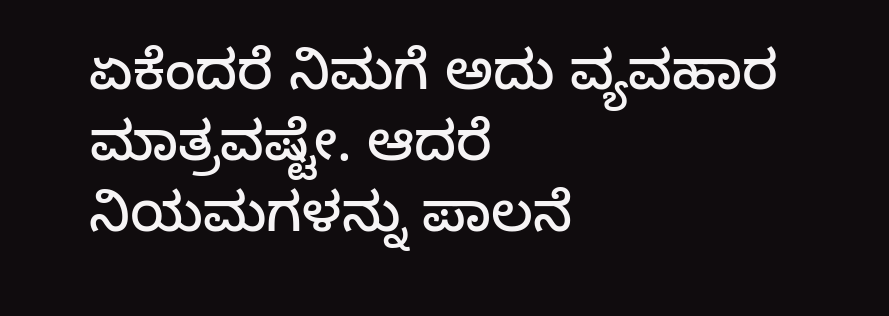ಏಕೆಂದರೆ ನಿಮಗೆ ಅದು ವ್ಯವಹಾರ ಮಾತ್ರವಷ್ಟೇ. ಆದರೆ ನಿಯಮಗಳನ್ನು ಪಾಲನೆ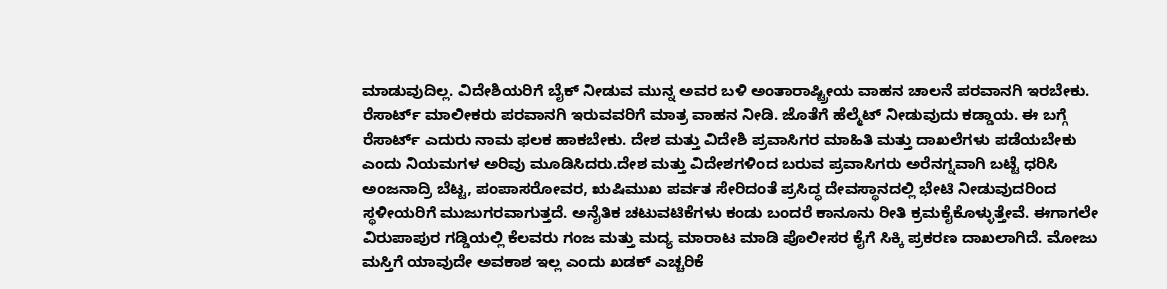ಮಾಡುವುದಿಲ್ಲ. ವಿದೇಶಿಯರಿಗೆ ಬೈಕ್ ನೀಡುವ ಮುನ್ನ ಅವರ ಬಳಿ ಅಂತಾರಾಷ್ಟ್ರೀಯ ವಾಹನ ಚಾಲನೆ ಪರವಾನಗಿ ಇರಬೇಕು. ರೆಸಾರ್ಟ್ ಮಾಲೀಕರು ಪರವಾನಗಿ ಇರುವವರಿಗೆ ಮಾತ್ರ ವಾಹನ ನೀಡಿ. ಜೊತೆಗೆ ಹೆಲ್ಮೆಟ್ ನೀಡುವುದು ಕಡ್ಡಾಯ. ಈ ಬಗ್ಗೆ ರೆಸಾರ್ಟ್ ಎದುರು ನಾಮ ಫಲಕ ಹಾಕಬೇಕು. ದೇಶ ಮತ್ತು ವಿದೇಶಿ ಪ್ರವಾಸಿಗರ ಮಾಹಿತಿ ಮತ್ತು ದಾಖಲೆಗಳು ಪಡೆಯಬೇಕು ಎಂದು ನಿಯಮಗಳ ಅರಿವು ಮೂಡಿಸಿದರು.ದೇಶ ಮತ್ತು ವಿದೇಶಗಳಿಂದ ಬರುವ ಪ್ರವಾಸಿಗರು ಅರೆನಗ್ನವಾಗಿ ಬಟ್ಟೆ ಧರಿಸಿ ಅಂಜನಾದ್ರಿ ಬೆಟ್ಟ, ಪಂಪಾಸರೋವರ, ಋಷಿಮುಖ ಪರ್ವತ ಸೇರಿದಂತೆ ಪ್ರಸಿದ್ಧ ದೇವಸ್ಥಾನದಲ್ಲಿ ಭೇಟಿ ನೀಡುವುದರಿಂದ ಸ್ಥಳೀಯರಿಗೆ ಮುಜುಗರವಾಗುತ್ತದೆ. ಅನೈತಿಕ ಚಟುವಟಿಕೆಗಳು ಕಂಡು ಬಂದರೆ ಕಾನೂನು ರೀತಿ ಕ್ರಮಕೈಕೊಳ್ಳುತ್ತೇವೆ. ಈಗಾಗಲೇ ವಿರುಪಾಪುರ ಗಡ್ಡಿಯಲ್ಲಿ ಕೆಲವರು ಗಂಜ ಮತ್ತು ಮದ್ಯ ಮಾರಾಟ ಮಾಡಿ ಪೊಲೀಸರ ಕೈಗೆ ಸಿಕ್ಕಿ ಪ್ರಕರಣ ದಾಖಲಾಗಿದೆ. ಮೋಜು ಮಸ್ತಿಗೆ ಯಾವುದೇ ಅವಕಾಶ ಇಲ್ಲ ಎಂದು ಖಡಕ್ ಎಚ್ಚರಿಕೆ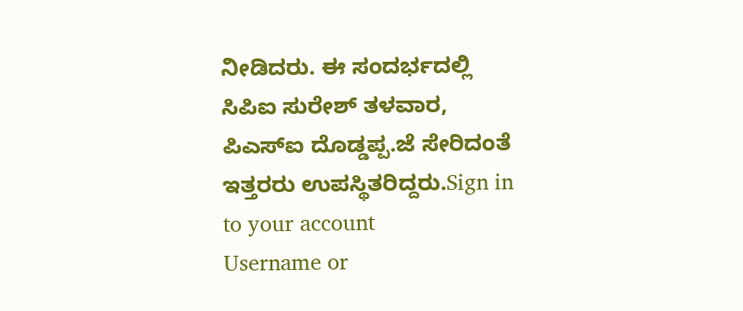ನೀಡಿದರು. ಈ ಸಂದರ್ಭದಲ್ಲಿ ಸಿಪಿಐ ಸುರೇಶ್ ತಳವಾರ, ಪಿಎಸ್‍ಐ ದೊಡ್ಡಪ್ಪ.ಜೆ ಸೇರಿದಂತೆ ಇತ್ತರರು ಉಪಸ್ಥಿತರಿದ್ದರು.Sign in to your account
Username or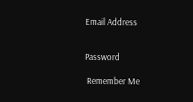Email Address


Password

 Remember Me